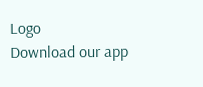Logo
Download our app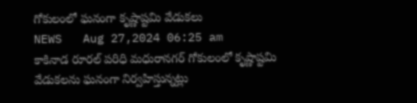గోకులంలో ఘనంగా కృష్ణాష్టమి వేడుకలు
NEWS   Aug 27,2024 06:25 am
కాకినాడ రూరల్ పరిధి మధురానగర్ గోకులంలో కృష్ణాష్టమి వేడుకలను ఘనంగా నిర్వహిస్తున్నట్లు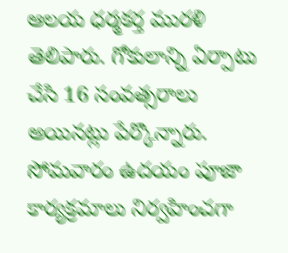ఆలయ ధర్మకర్త మురళి తెలిపారు. గోకులాన్ని ఏర్పాటు చేసి 16 సంవత్సరాలు అయినట్లు పేర్కొన్నారు. సోమవారం ఉదయం పూజా కార్యక్రమాలు నిర్వహించగా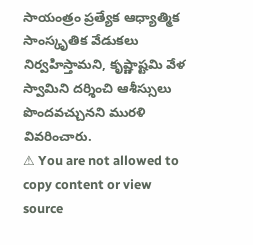సాయంత్రం ప్రత్యేక ఆధ్యాత్మిక సాంస్కృతిక వేడుకలు నిర్వహిస్తామని, కృష్ణాష్టమి వేళ స్వామిని దర్శించి ఆశీస్సులు పొందవచ్చునని మురళి వివరించారు.
⚠ You are not allowed to copy content or view source